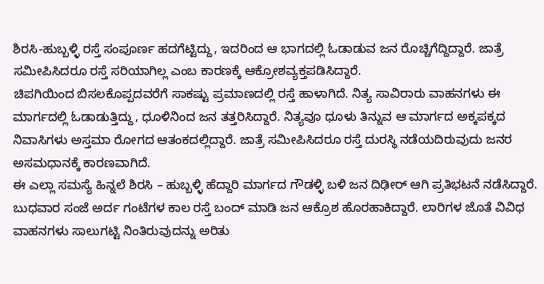ಶಿರಸಿ-ಹುಬ್ಬಳ್ಳಿ ರಸ್ತೆ ಸಂಪೂರ್ಣ ಹದಗೆಟ್ಟಿದ್ದು, ಇದರಿಂದ ಆ ಭಾಗದಲ್ಲಿ ಓಡಾಡುವ ಜನ ರೊಚ್ಚಿಗೆದ್ದಿದ್ದಾರೆ. ಜಾತ್ರೆ ಸಮೀಪಿಸಿದರೂ ರಸ್ತೆ ಸರಿಯಾಗಿಲ್ಲ ಎಂಬ ಕಾರಣಕ್ಕೆ ಆಕ್ರೋಶವ್ಯಕ್ತಪಡಿಸಿದ್ದಾರೆ.
ಚಿಪಗಿಯಿಂದ ಬಿಸಲಕೊಪ್ಪದವರೆಗೆ ಸಾಕಷ್ಟು ಪ್ರಮಾಣದಲ್ಲಿ ರಸ್ತೆ ಹಾಳಾಗಿದೆ. ನಿತ್ಯ ಸಾವಿರಾರು ವಾಹನಗಳು ಈ ಮಾರ್ಗದಲ್ಲಿ ಓಡಾಡುತ್ತಿದ್ದು, ಧೂಳಿನಿಂದ ಜನ ತತ್ತರಿಸಿದ್ದಾರೆ. ನಿತ್ಯವೂ ಧೂಳು ತಿನ್ನುವ ಆ ಮಾರ್ಗದ ಅಕ್ಕಪಕ್ಕದ ನಿವಾಸಿಗಳು ಅಸ್ತಮಾ ರೋಗದ ಆತಂಕದಲ್ಲಿದ್ದಾರೆ. ಜಾತ್ರೆ ಸಮೀಪಿಸಿದರೂ ರಸ್ತೆ ದುರಸ್ಥಿ ನಡೆಯದಿರುವುದು ಜನರ ಅಸಮಧಾನಕ್ಕೆ ಕಾರಣವಾಗಿದೆ.
ಈ ಎಲ್ಲಾ ಸಮಸ್ಯೆ ಹಿನ್ನಲೆ ಶಿರಸಿ – ಹುಬ್ಬಳ್ಳಿ ಹೆದ್ದಾರಿ ಮಾರ್ಗದ ಗೌಡಳ್ಳಿ ಬಳಿ ಜನ ದಿಢೀರ್ ಆಗಿ ಪ್ರತಿಭಟನೆ ನಡೆಸಿದ್ದಾರೆ. ಬುಧವಾರ ಸಂಜೆ ಅರ್ದ ಗಂಟೆಗಳ ಕಾಲ ರಸ್ತೆ ಬಂದ್ ಮಾಡಿ ಜನ ಆಕ್ರೊಶ ಹೊರಹಾಕಿದ್ದಾರೆ. ಲಾರಿಗಳ ಜೊತೆ ವಿವಿಧ ವಾಹನಗಳು ಸಾಲುಗಟ್ಟಿ ನಿಂತಿರುವುದನ್ನು ಅರಿತು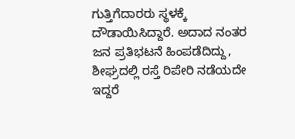ಗುತ್ತಿಗೆದಾರರು ಸ್ಥಳಕ್ಕೆ ದೌಡಾಯಿಸಿದ್ದಾರೆ. ಅದಾದ ನಂತರ ಜನ ಪ್ರತಿಭಟನೆ ಹಿಂಪಡೆದಿದ್ದು, ಶೀಘ್ರದಲ್ಲಿ ರಸ್ತೆ ರಿಪೇರಿ ನಡೆಯದೇ ಇದ್ದರೆ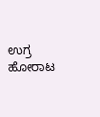ಉಗ್ರ ಹೋರಾಟ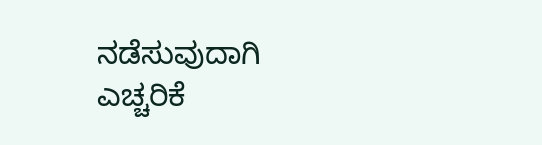ನಡೆಸುವುದಾಗಿ ಎಚ್ಚರಿಕೆ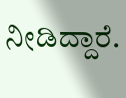ನೀಡಿದ್ದಾರೆ.